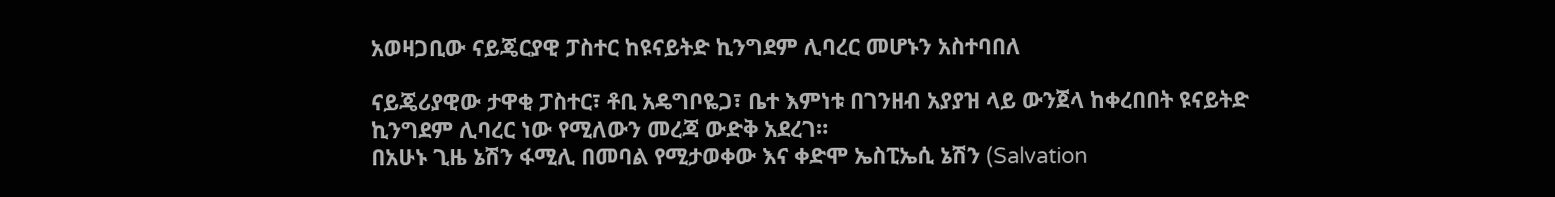አወዛጋቢው ናይጄርያዊ ፓስተር ከዩናይትድ ኪንግደም ሊባረር መሆኑን አስተባበለ

ናይጄሪያዊው ታዋቂ ፓስተር፣ ቶቢ አዴግቦዬጋ፣ ቤተ እምነቱ በገንዘብ አያያዝ ላይ ውንጀላ ከቀረበበት ዩናይትድ ኪንግደም ሊባረር ነው የሚለውን መረጃ ውድቅ አደረገ።
በአሁኑ ጊዜ ኔሽን ፋሚሊ በመባል የሚታወቀው እና ቀድሞ ኤስፒኤሲ ኔሽን (Salvation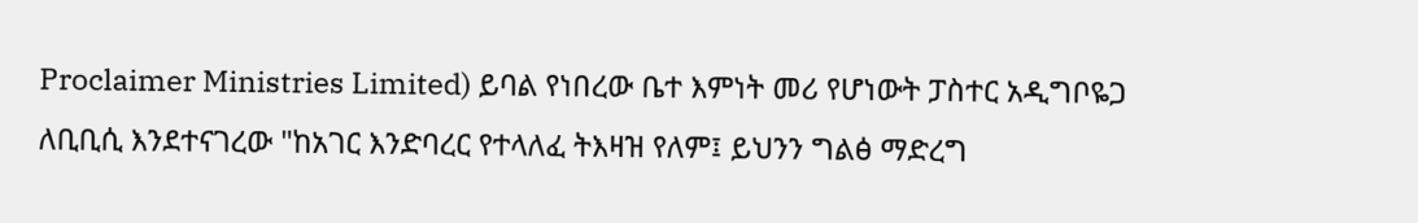Proclaimer Ministries Limited) ይባል የነበረው ቤተ እምነት መሪ የሆነውት ፓስተር አዲግቦዬጋ ለቢቢሲ እንደተናገረው "ከአገር እንድባረር የተላለፈ ትእዛዝ የለም፤ ይህንን ግልፅ ማድረግ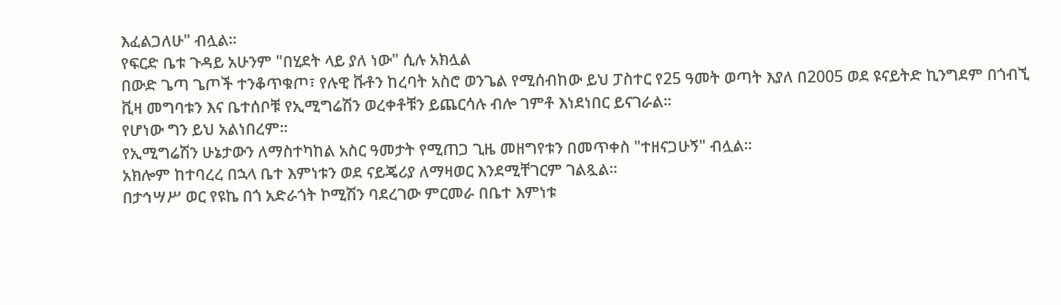እፈልጋለሁ" ብሏል።
የፍርድ ቤቱ ጉዳይ አሁንም "በሂደት ላይ ያለ ነው" ሲሉ አክሏል
በውድ ጌጣ ጌጦች ተንቆጥቁጦ፣ የሉዊ ቩቶን ከረባት አስሮ ወንጌል የሚሰብከው ይህ ፓስተር የ25 ዓመት ወጣት እያለ በ2005 ወደ ዩናይትድ ኪንግደም በጎብኚ ቪዛ መግባቱን እና ቤተሰቦቹ የኢሚግሬሽን ወረቀቶቹን ይጨርሳሉ ብሎ ገምቶ እነደነበር ይናገራል።
የሆነው ግን ይህ አልነበረም።
የኢሚግሬሽን ሁኔታውን ለማስተካከል አስር ዓመታት የሚጠጋ ጊዜ መዘግየቱን በመጥቀስ "ተዘናጋሁኝ" ብሏል።
አክሎም ከተባረረ በኋላ ቤተ እምነቱን ወደ ናይጄሪያ ለማዛወር እንደሚቸገርም ገልጿል።
በታኅሣሥ ወር የዩኬ በጎ አድራጎት ኮሚሽን ባደረገው ምርመራ በቤተ እምነቱ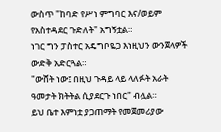ውስጥ "ከባድ የሥነ ምግባር እና/ወይም የአስተዳደር ጉድለት" አግኝቷል።
ነገር ግን ፓስተር አዴግቦዬጋ እነዚህን ውንጀላዎች ውድቅ አድርጓል።
"ውሸት ነው፤ በዚህ ጉዳይ ላይ ላለፉት አራት ዓመታት ክትትል ሲያደርጉ ነበር" ብሏል።
ይህ ቤተ እምነቷ ያጋጠማት የመጀመሪያው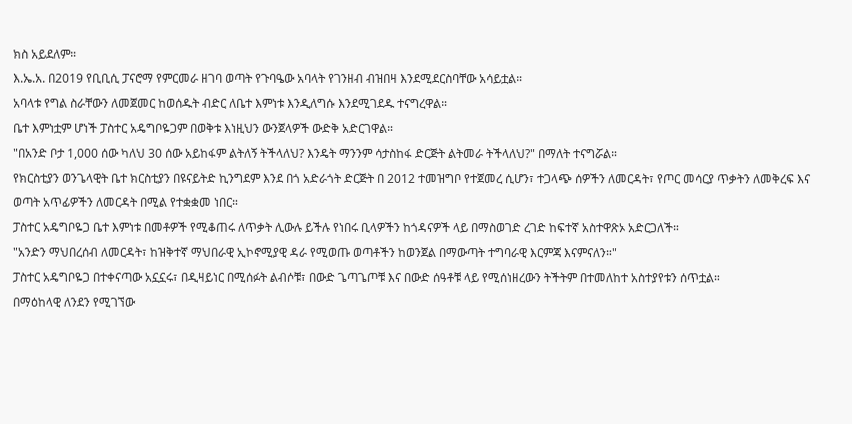ክስ አይደለም።
እ.ኤ.አ. በ2019 የቢቢሲ ፓናሮማ የምርመራ ዘገባ ወጣት የጉባዔው አባላት የገንዘብ ብዝበዛ እንደሚደርስባቸው አሳይቷል።
አባላቱ የግል ስራቸውን ለመጀመር ከወሰዱት ብድር ለቤተ እምነቱ እንዲለግሱ እንደሚገደዱ ተናግረዋል።
ቤተ እምነቷም ሆነች ፓስተር አዴግቦዬጋም በወቅቱ እነዚህን ውንጀላዎች ውድቅ አድርገዋል።
"በአንድ ቦታ 1,000 ሰው ካለህ 30 ሰው አይከፋም ልትለኝ ትችላለህ? እንዴት ማንንም ሳታስከፋ ድርጅት ልትመራ ትችላለህ?" በማለት ተናግሯል።
የክርስቲያን ወንጌላዊት ቤተ ክርስቲያን በዩናይትድ ኪንግደም እንደ በጎ አድራጎት ድርጅት በ 2012 ተመዝግቦ የተጀመረ ሲሆን፣ ተጋላጭ ሰዎችን ለመርዳት፣ የጦር መሳርያ ጥቃትን ለመቅረፍ እና ወጣት አጥፊዎችን ለመርዳት በሚል የተቋቋመ ነበር።
ፓስተር አዴግቦዬጋ ቤተ እምነቱ በመቶዎች የሚቆጠሩ ለጥቃት ሊውሉ ይችሉ የነበሩ ቢላዎችን ከጎዳናዎች ላይ በማስወገድ ረገድ ከፍተኛ አስተዋጽኦ አድርጋለች።
"አንድን ማህበረሰብ ለመርዳት፣ ከዝቅተኛ ማህበራዊ ኢኮኖሚያዊ ዳራ የሚወጡ ወጣቶችን ከወንጀል በማውጣት ተግባራዊ እርምጃ እናምናለን።"
ፓስተር አዴግቦዬጋ በተቀናጣው አኗኗሩ፣ በዲዛይነር በሚሰፉት ልብሶቹ፣ በውድ ጌጣጌጦቹ እና በውድ ሰዓቶቹ ላይ የሚሰነዘረውን ትችትም በተመለከተ አስተያየቱን ሰጥቷል።
በማዕከላዊ ለንደን የሚገኘው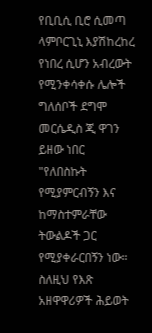የቢቢሲ ቢሮ ሲመጣ ላምቦርጊኒ እያሽከረከረ የነበረ ሲሆን አብረውት የሚንቀሳቀሱ ሌሎች ግለሰቦች ደግሞ መርሴዲስ ጂ ዋገን ይዘው ነበር
"የለበስኩት የሚያምርብኝን እና ከማስተምራቸው ትውልዶች ጋር የሚያቀራርበኝን ነው። ስለዚህ የእጽ አዘዋዋሪዎች ሕይወት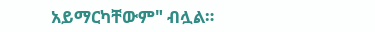አይማርካቸውም" ብሏል።